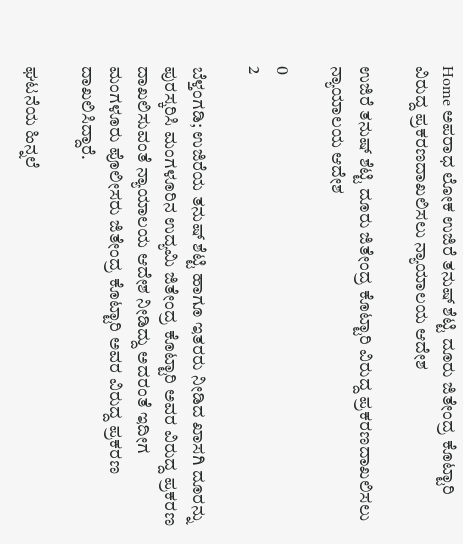Home ಅಪರಾಧ ಲೋಕ ಉಜಿರೆ ತನುಷ್ ಶೆಟ್ಟಿ ದೂರು ಜಿತೇಂದ್ರ ಕೊಟ್ಟಾರಿ ವಿರುದ್ದ ಪ್ರಕರಣ‌ದಾಖಲಿಸಲು ನ್ಯಾಯಾಲಯ ಆದೇಶ

ಉಜಿರೆ ತನುಷ್ ಶೆಟ್ಟಿ ದೂರು ಜಿತೇಂದ್ರ ಕೊಟ್ಟಾರಿ ವಿರುದ್ದ ಪ್ರಕರಣ‌ದಾಖಲಿಸಲು ನ್ಯಾಯಾಲಯ ಆದೇಶ

0
2

ಬೆಳ್ತಂಗಡಿ; ಉಜಿರೆಯ ತನುಷ್ ಶೆಟ್ಟಿ ಹಾಗೂ ಇತರರು ನೀಡಿದ ಖಾಸಗಿ ದೂರನ್ನು ಪುರಸ್ಕರಿಸಿ ಮಂಗಳೂರಿನ ಉದ್ಯಮಿ ಜಿತೇಂದ್ರ ಕೊಟ್ಟಾರಿ ಅವರ ವಿರುದ್ದ ಪ್ರಕರಣ ದಾಖಲಿಸುವಂತೆ ನ್ಯಾಯಾಲಯ ಆದೇಶ ನೀಡಿದ್ದು ಅದರಂತೆ ಇದೀಗ
ಮಂಗಳೂರು ಪೊಲೀಸರು ಜಿತೇಂದ್ರ ಕೊಟ್ಟಾರಿ ಅವರ ವಿರುದ್ದ ಪ್ರಕರಣ ದಾಖಲಿಸಿದ್ದಾರೆ.

ಘಟನೆಯ ಹಿನ್ನಲೆ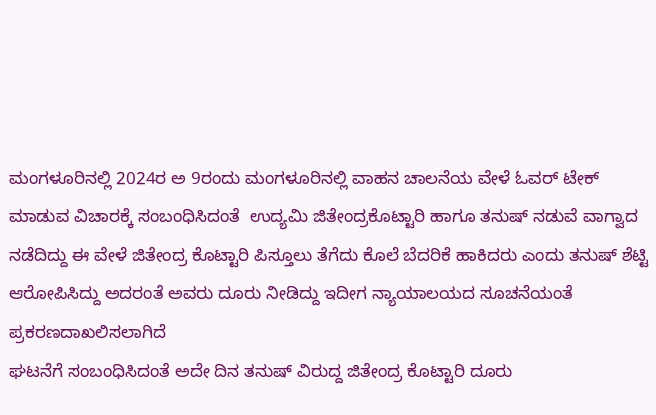ಮಂಗಳೂರಿನಲ್ಲಿ 2024ರ ಅ 9ರಂದು ಮಂಗಳೂರಿನಲ್ಲಿ ವಾಹನ ಚಾಲನೆಯ ವೇಳೆ ಓವರ್ ಟೇಕ್ ಮಾಡುವ ವಿಚಾರಕ್ಕೆ ಸಂಬಂಧಿಸಿದಂತೆ  ಉದ್ಯಮಿ ಜಿತೇಂದ್ರಕೊಟ್ಟಾರಿ ಹಾಗೂ ತನುಷ್ ನಡುವೆ ವಾಗ್ವಾದ ನಡೆದಿದ್ದು ಈ ವೇಳೆ ಜಿತೇಂದ್ರ ಕೊಟ್ಟಾರಿ ಪಿಸ್ತೂಲು ತೆಗೆದು ಕೊಲೆ ಬೆದರಿಕೆ ಹಾಕಿದರು ಎಂದು ತನುಷ್ ಶೆಟ್ಟಿ ಆರೋಪಿಸಿದ್ದು ಅದರಂತೆ ಅವರು ದೂರು ನೀಡಿದ್ದು ಇದೀಗ ನ್ಯಾಯಾಲಯದ ಸೂಚನೆಯಂತೆ ಪ್ರಕರಣ‌ದಾಖಲಿಸಲಾಗಿದೆ
ಘಟನೆಗೆ ಸಂಬಂಧಿಸಿದಂತೆ ಅದೇ ದಿನ ತನುಷ್ ವಿರುದ್ದ ಜಿತೇಂದ್ರ ಕೊಟ್ಟಾರಿ ದೂರು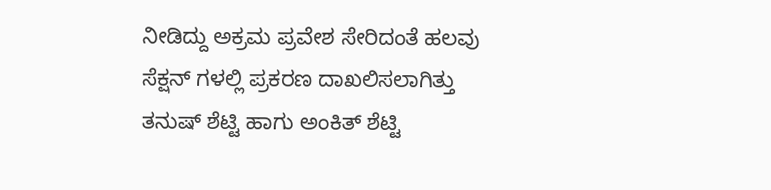ನೀಡಿದ್ದು ಅಕ್ರಮ ಪ್ರವೇಶ ಸೇರಿದಂತೆ ಹಲವು ಸೆಕ್ಷನ್ ಗಳಲ್ಲಿ ಪ್ರಕರಣ ದಾಖಲಿಸಲಾಗಿತ್ತು  ತನುಷ್ ಶೆಟ್ಟಿ ಹಾಗು ಅಂಕಿತ್ ಶೆಟ್ಟಿ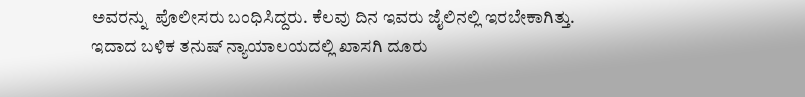ಅವರನ್ನು  ಪೊಲೀಸರು ಬಂಧಿಸಿದ್ದರು. ಕೆಲವು ದಿನ ಇವರು ಜೈಲಿನಲ್ಲಿ ಇರಬೇಕಾಗಿತ್ತು.
ಇದಾದ ಬಳಿಕ ತನುಷ್ ನ್ಯಾಯಾಲಯದಲ್ಲಿ ಖಾಸಗಿ ದೂರು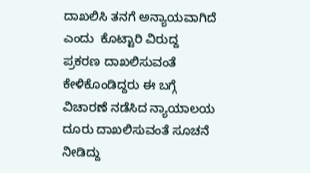ದಾಖಲಿಸಿ ತನಗೆ ಅನ್ಯಾಯವಾಗಿದೆ ಎಂದು  ಕೊಟ್ಟಾರಿ ವಿರುದ್ದ ಪ್ರಕರಣ ದಾಖಲಿಸುವಂತೆ ಕೇಳಿಕೊಂಡಿದ್ದರು ಈ ಬಗ್ಗೆ ವಿಚಾರಣೆ ನಡೆಸಿದ ನ್ಯಾಯಾಲಯ ದೂರು ದಾಖಲಿಸುವಂತೆ ಸೂಚನೆ ನೀಡಿದ್ದು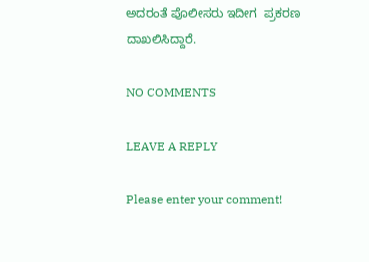ಅದರಂತೆ ಪೊಲೀಸರು ಇದೀಗ  ಪ್ರಕರಣ ದಾಖಲಿಸಿದ್ದಾರೆ.

NO COMMENTS

LEAVE A REPLY

Please enter your comment!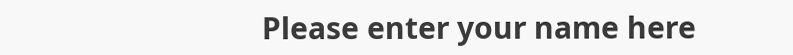Please enter your name here